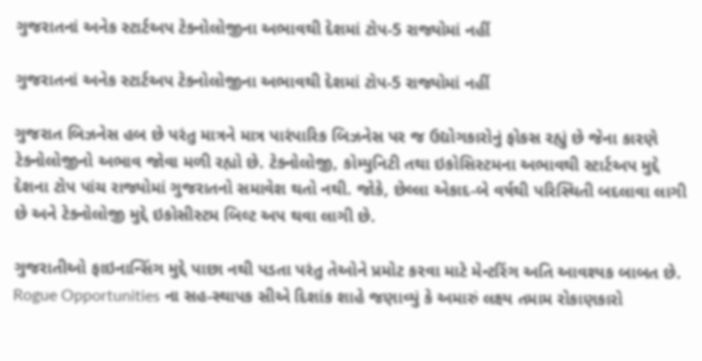ગુજરાતનાં અનેક સ્ટાર્ટઅપ ટેક્નોલોજીના અભાવથી દેશમાં ટોપ-5 રાજ્યોમાં નહીં

ગુજરાતનાં અનેક સ્ટાર્ટઅપ ટેક્નોલોજીના અભાવથી દેશમાં ટોપ-5 રાજ્યોમાં નહીં

ગુજરાત બિઝનેસ હબ છે પરંતુ માત્રને માત્ર પારંપારિક બિઝનેસ પર જ ઉદ્યોગકારોનું ફોકસ રહ્યું છે જેના કારણે ટેક્નોલોજીનો અભાવ જોવા મળી રહ્યો છે. ટેક્નોલોજી, કોમ્યુનિટી તથા ઇકોસિસ્ટમના અભાવથી સ્ટાર્ટઅપ મુદ્દે દેશના ટોપ પાંચ રાજ્યોમાં ગુજરાતનો સમાવેશ થતો નથી. જોકે, છેલ્લા એકાદ-બે વર્ષથી પરિસ્થિતી બદલાવા લાગી છે અને ટેક્નોલોજી મુદ્દે ઇકોસીસ્ટમ બિલ્ટ અપ થવા લાગી છે.

ગુજરાતીઓ ફાઇનાન્સિંગ મુદ્દે પાછા નથી પડતા પરંતુ તેઓને પ્રમોટ કરવા માટે મેન્ટરિંગ અતિ આવશ્યક બાબત છે. Rogue Opportunities ના સહ-સ્થાપક સીએ દિશાંક શાહે જણાવ્યું કે અમારું લક્ષ્ય તમામ રોકાણકારો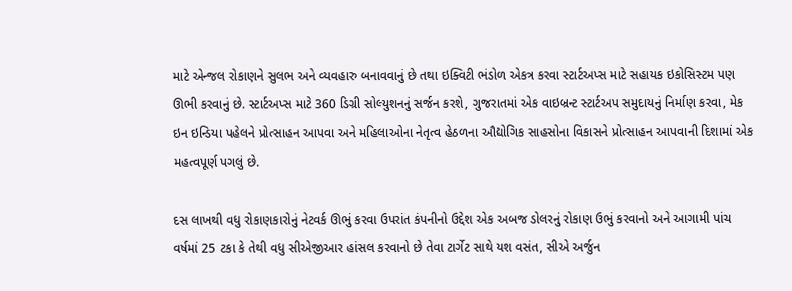માટે એન્જલ રોકાણને સુલભ અને વ્યવહારુ બનાવવાનું છે તથા ઇક્વિટી ભંડોળ એકત્ર કરવા સ્ટાર્ટઅપ્સ માટે સહાયક ઇકોસિસ્ટમ પણ ઊભી કરવાનું છે. સ્ટાર્ટઅપ્સ માટે 360 ડિગ્રી સોલ્યુશનનું સર્જન કરશે, ગુજરાતમાં એક વાઇબ્રન્ટ સ્ટાર્ટઅપ સમુદાયનું નિર્માણ કરવા, મેક ઇન ઇન્ડિયા પહેલને પ્રોત્સાહન આપવા અને મહિલાઓના નેતૃત્વ હેઠળના ઔદ્યોગિક સાહસોના વિકાસને પ્રોત્સાહન આપવાની દિશામાં એક મહત્વપૂર્ણ પગલું છે.

દસ લાખથી વધુ રોકાણકારોનું નેટવર્ક ઊભું કરવા ઉપરાંત કંપનીનો ઉદ્દેશ એક અબજ ડોલરનું રોકાણ ઉભું કરવાનો અને આગામી પાંચ વર્ષમાં 25 ટકા કે તેથી વધુ સીએજીઆર હાંસલ કરવાનો છે તેવા ટાર્ગેટ સાથે યશ વસંત, સીએ અર્જુન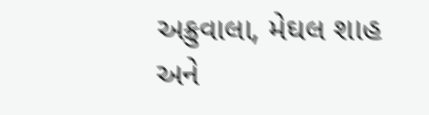અક્રુવાલા, મેઘલ શાહ અને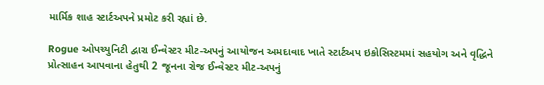માર્મિક શાહ સ્ટાર્ટઅપને પ્રમોટ કરી રહ્યાં છે.

Rogue ઓપચ્યુનિટી દ્વારા ઈન્વેસ્ટર મીટ-અપનું આયોજન અમદાવાદ ખાતે સ્ટાર્ટઅપ ઇકોસિસ્ટમમાં સહયોગ અને વૃદ્ધિને પ્રોત્સાહન આપવાના હેતુથી 2 જૂનના રોજ ઈન્વેસ્ટર મીટ-અપનું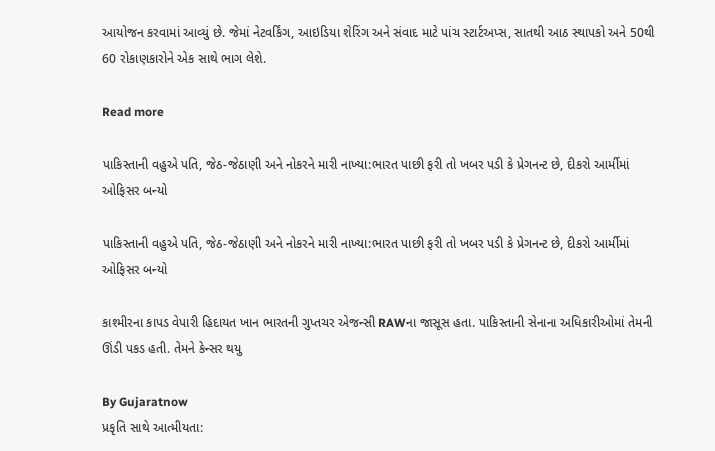આયોજન કરવામાં આવ્યું છે. જેમાં નેટવર્કિંગ, આઇડિયા શેરિંગ અને સંવાદ માટે પાંચ સ્ટાર્ટઅપ્સ, સાતથી આઠ સ્થાપકો અને 50થી 60 રોકાણકારોને એક સાથે ભાગ લેશે.

Read more

પાકિસ્તાની વહુએ પતિ, જેઠ-જેઠાણી અને નોકરને મારી નાખ્યા:ભારત પાછી ફરી તો ખબર પડી કે પ્રેગનન્ટ છે, દીકરો આર્મીમાં ઓફિસર બન્યો

પાકિસ્તાની વહુએ પતિ, જેઠ-જેઠાણી અને નોકરને મારી નાખ્યા:ભારત પાછી ફરી તો ખબર પડી કે પ્રેગનન્ટ છે, દીકરો આર્મીમાં ઓફિસર બન્યો

કાશ્મીરના કાપડ વેપારી હિદાયત ખાન ભારતની ગુપ્તચર એજન્સી RAWના જાસૂસ હતા. પાકિસ્તાની સેનાના અધિકારીઓમાં તેમની ઊંડી પકડ હતી. તેમને કેન્સર થયુ

By Gujaratnow
પ્રકૃતિ સાથે આત્મીયતા: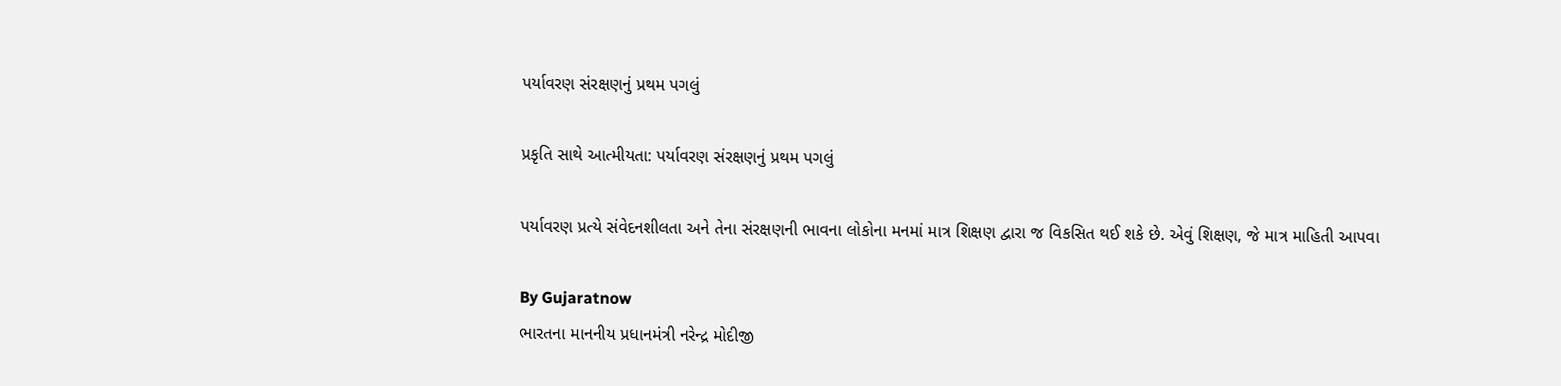પર્યાવરણ સંરક્ષણનું પ્રથમ પગલું

પ્રકૃતિ સાથે આત્મીયતા: પર્યાવરણ સંરક્ષણનું પ્રથમ પગલું

પર્યાવરણ પ્રત્યે સંવેદનશીલતા અને તેના સંરક્ષણની ભાવના લોકોના મનમાં માત્ર શિક્ષણ દ્વારા જ વિકસિત થઈ શકે છે. એવું શિક્ષણ, જે માત્ર માહિતી આપવા

By Gujaratnow
ભારતના માનનીય પ્રધાનમંત્રી નરેન્દ્ર મોદીજી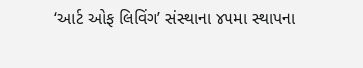‘આર્ટ ઓફ લિવિંગ’ સંસ્થાના ૪૫મા સ્થાપના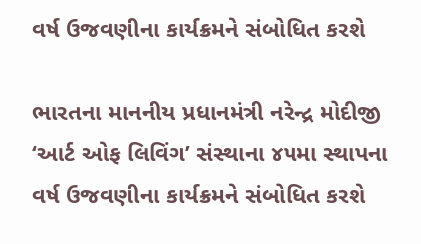વર્ષ ઉજવણીના કાર્યક્રમને સંબોધિત કરશે

ભારતના માનનીય પ્રધાનમંત્રી નરેન્દ્ર મોદીજી ‘આર્ટ ઓફ લિવિંગ’ સંસ્થાના ૪૫મા સ્થાપના વર્ષ ઉજવણીના કાર્યક્રમને સંબોધિત કરશે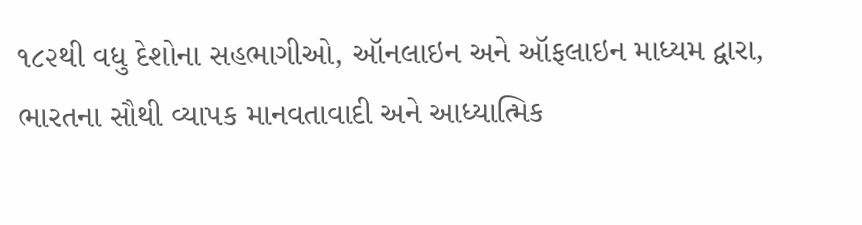૧૮૨થી વધુ દેશોના સહભાગીઓ, ઑનલાઇન અને ઑફલાઇન માધ્યમ દ્વારા, ભારતના સૌથી વ્યાપક માનવતાવાદી અને આધ્યાત્મિક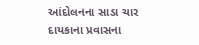આંદોલનના સાડા ચાર દાયકાના પ્રવાસના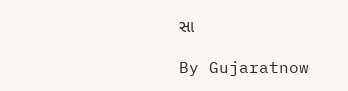સા

By Gujaratnow